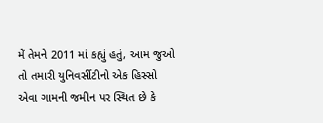મેં તેમને 2011 માં કહ્યું હતું, આમ જુઓ તો તમારી યુનિવર્સીટીનો એક હિસ્સો એવા ગામની જમીન પર સ્થિત છે કે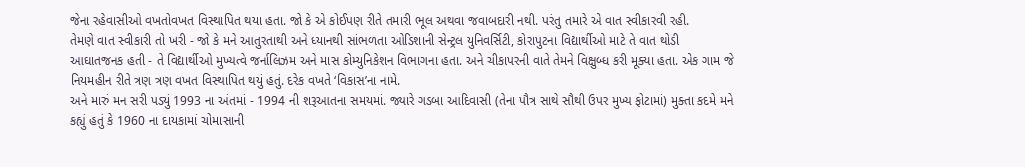જેના રહેવાસીઓ વખતોવખત વિસ્થાપિત થયા હતા. જો કે એ કોઈપણ રીતે તમારી ભૂલ અથવા જવાબદારી નથી. પરંતુ તમારે એ વાત સ્વીકારવી રહી.
તેમણે વાત સ્વીકારી તો ખરી - જો કે મને આતુરતાથી અને ધ્યાનથી સાંભળતા ઓડિશાની સેન્ટ્રલ યુનિવર્સિટી, કોરાપુટના વિદ્યાર્થીઓ માટે તે વાત થોડી આઘાતજનક હતી - તે વિદ્યાર્થીઓ મુખ્યત્વે જર્નાલિઝમ અને માસ કોમ્યુનિકેશન વિભાગના હતા. અને ચીકાપરની વાતે તેમને વિક્ષુબ્ધ કરી મૂક્યા હતા. એક ગામ જે નિયમહીન રીતે ત્રણ ત્રણ વખત વિસ્થાપિત થયું હતું. દરેક વખતે ‘વિકાસ’ના નામે.
અને મારું મન સરી પડ્યું 1993 ના અંતમાં - 1994 ની શરૂઆતના સમયમાં. જ્યારે ગડબા આદિવાસી (તેના પૌત્ર સાથે સૌથી ઉપર મુખ્ય ફોટામાં) મુક્તા કદમે મને કહ્યું હતું કે 1960 ના દાયકામાં ચોમાસાની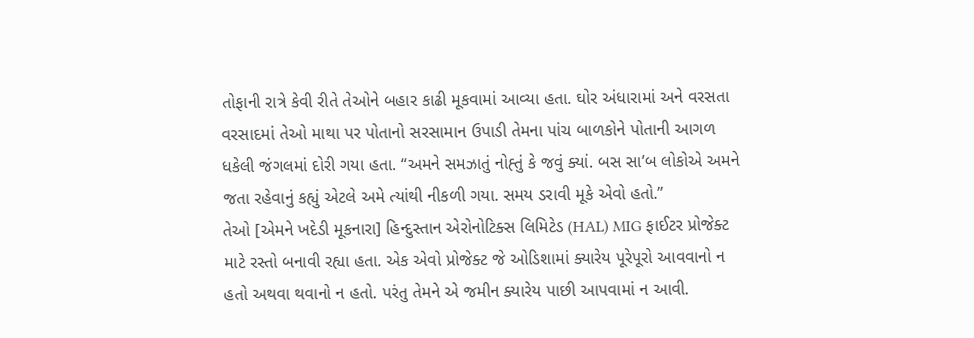તોફાની રાત્રે કેવી રીતે તેઓને બહાર કાઢી મૂકવામાં આવ્યા હતા. ઘોર અંધારામાં અને વરસતા વરસાદમાં તેઓ માથા પર પોતાનો સરસામાન ઉપાડી તેમના પાંચ બાળકોને પોતાની આગળ ધકેલી જંગલમાં દોરી ગયા હતા. “અમને સમઝાતું નોહ્તું કે જવું ક્યાં. બસ સા’બ લોકોએ અમને જતા રહેવાનું કહ્યું એટલે અમે ત્યાંથી નીકળી ગયા. સમય ડરાવી મૂકે એવો હતો.”
તેઓ [એમને ખદેડી મૂકનારા] હિન્દુસ્તાન એરોનોટિક્સ લિમિટેડ (HAL) MIG ફાઈટર પ્રોજેક્ટ માટે રસ્તો બનાવી રહ્યા હતા. એક એવો પ્રોજેક્ટ જે ઓડિશામાં ક્યારેય પૂરેપૂરો આવવાનો ન હતો અથવા થવાનો ન હતો. પરંતુ તેમને એ જમીન ક્યારેય પાછી આપવામાં ન આવી.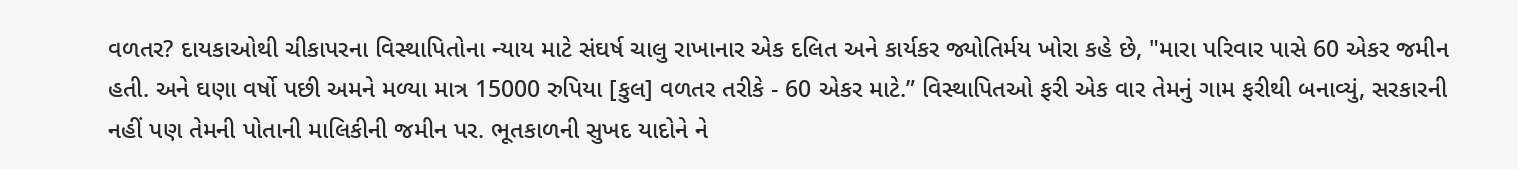વળતર? દાયકાઓથી ચીકાપરના વિસ્થાપિતોના ન્યાય માટે સંઘર્ષ ચાલુ રાખાનાર એક દલિત અને કાર્યકર જ્યોતિર્મય ખોરા કહે છે, "મારા પરિવાર પાસે 60 એકર જમીન હતી. અને ઘણા વર્ષો પછી અમને મળ્યા માત્ર 15000 રુપિયા [કુલ] વળતર તરીકે - 60 એકર માટે.” વિસ્થાપિતઓ ફરી એક વાર તેમનું ગામ ફરીથી બનાવ્યું, સરકારની નહીં પણ તેમની પોતાની માલિકીની જમીન પર. ભૂતકાળની સુખદ યાદોને ને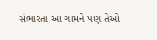સંભારતા આ ગામને પણ તેઓ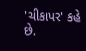'ચીકાપર' કહે છે.